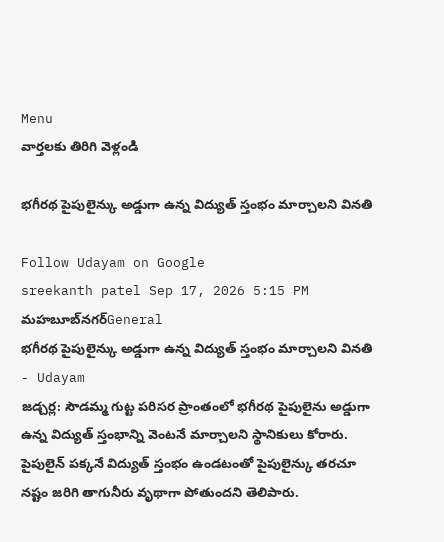Menu
వార్తలకు తిరిగి వెళ్లండి

భగీరథ పైపులైన్కు అడ్డుగా ఉన్న విద్యుత్ స్తంభం మార్చాలని వినతి

Follow Udayam on Google
sreekanth patel Sep 17, 2026 5:15 PM మహబూబ్‌నగర్General
భగీరథ పైపులైన్కు అడ్డుగా ఉన్న విద్యుత్ స్తంభం మార్చాలని వినతి - Udayam
జడ్చర్ల: సౌడమ్మ గుట్ట పరిసర ప్రాంతంలో భగీరథ పైపులైను అడ్డుగా ఉన్న విద్యుత్ స్తంభాన్ని వెంటనే మార్చాలని స్థానికులు కోరారు. పైపులైన్ పక్కనే విద్యుత్ స్తంభం ఉండటంతో పైపులైన్కు తరచూ నష్టం జరిగి తాగునీరు వృథాగా పోతుందని తెలిపారు.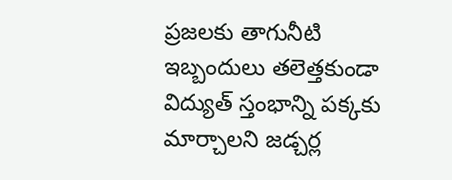ప్రజలకు తాగునీటి ఇబ్బందులు తలెత్తకుండా విద్యుత్ స్తంభాన్ని పక్కకు మార్చాలని జడ్చర్ల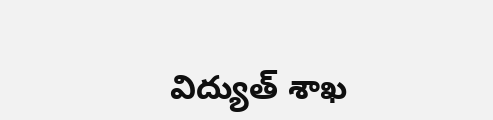విద్యుత్ శాఖ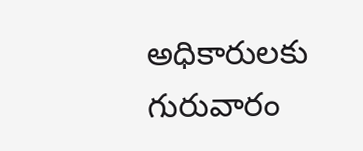అధికారులకు గురువారం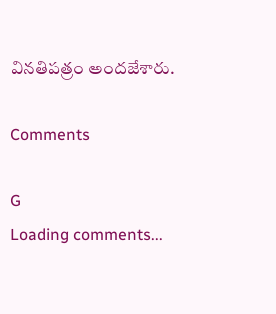వినతిపత్రం అందజేశారు.

Comments

G
Loading comments...